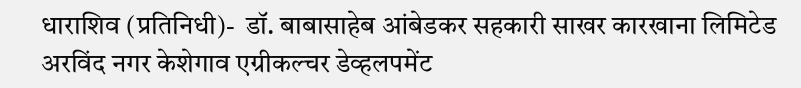धाराशिव (प्रतिनिधी)-  डॉ. बाबासाहेब आंबेडकर सहकारी साखर कारखाना लिमिटेड अरविंद नगर केशेगाव एग्रीकल्चर डेव्हलपमेंट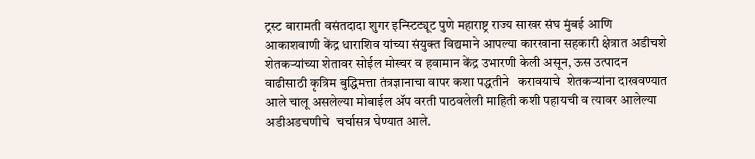ट्रस्ट बारामती वसंतदादा शुगर इन्स्टिट्यूट पुणे महाराष्ट्र राज्य साखर संघ मुंबई आणि आकाशवाणी केंद्र धाराशिव यांच्या संयुक्त विद्यमाने आपल्या कारखाना सहकारी क्षेत्रात अडीचशे शेतकऱ्यांच्या शेतावर सोईल मोस्चर व हवामान केंद्र उभारणी केली असून, ऊस उत्पादन वाढीसाठी कृत्रिम बुद्धिमत्ता तंत्रज्ञानाचा वापर कशा पद्धतीने   करावयाचे  शेतकऱ्यांना दाखवण्यात आले चालू असलेल्या मोबाईल ॲप वरती पाठवलेली माहिती कशी पहायची व त्यावर आलेल्या अडीअडचणीचे  चर्चासत्र घेण्यात आले.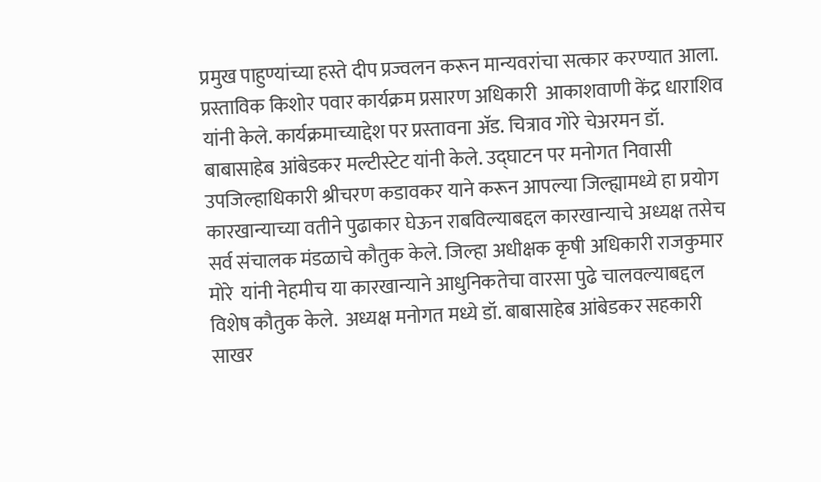प्रमुख पाहुण्यांच्या हस्ते दीप प्रज्वलन करून मान्यवरांचा सत्कार करण्यात आला. प्रस्ताविक किशोर पवार कार्यक्रम प्रसारण अधिकारी  आकाशवाणी केंद्र धाराशिव यांनी केले. कार्यक्रमाच्याद्देश पर प्रस्तावना ॲड. चित्राव गोरे चेअरमन डॉ. बाबासाहेब आंबेडकर मल्टीस्टेट यांनी केले. उद्घाटन पर मनोगत निवासी उपजिल्हाधिकारी श्रीचरण कडावकर याने करून आपल्या जिल्ह्यामध्ये हा प्रयोग कारखान्याच्या वतीने पुढाकार घेऊन राबविल्याबद्दल कारखान्याचे अध्यक्ष तसेच सर्व संचालक मंडळाचे कौतुक केले. जिल्हा अधीक्षक कृषी अधिकारी राजकुमार मोरे  यांनी नेहमीच या कारखान्याने आधुनिकतेचा वारसा पुढे चालवल्याबद्दल विशेष कौतुक केले.  अध्यक्ष मनोगत मध्ये डॉ. बाबासाहेब आंबेडकर सहकारी साखर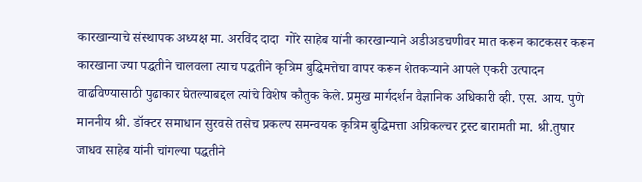कारखान्याचे संस्थापक अध्यक्ष मा. अरविंद दादा  गोरे साहेब यांनी कारखान्याने अडीअडचणीवर मात करून काटकसर करून कारखाना ज्या पद्धतीने चालवला त्याच पद्धतीने कृत्रिम बुद्धिमत्तेचा वापर करून शेतकऱ्याने आपले एकरी उत्पादन वाढविण्यासाठी पुढाकार घेतल्याबद्दल त्यांचे विशेष कौतुक केले. प्रमुख मार्गदर्शन वैज्ञानिक अधिकारी व्ही. एस. आय. पुणे माननीय श्री. डॉक्टर समाधान सुरवसे तसेच प्रकल्प समन्वयक कृत्रिम बुद्धिमत्ता अग्रिकल्चर ट्रस्ट बारामती मा. श्री.तुषार जाधव साहेब यांनी चांगल्या पद्धतीने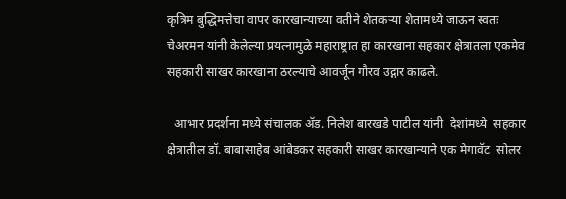कृत्रिम बुद्धिमत्तेचा वापर कारखान्याच्या वतीने शेतकऱ्या शेतामध्ये जाऊन स्वतः चेअरमन यांनी केलेल्या प्रयत्नामुळे महाराष्ट्रात हा कारखाना सहकार क्षेत्रातला एकमेव सहकारी साखर कारखाना ठरल्याचे आवर्जून गौरव उद्गार काढले.

  आभार प्रदर्शना मध्ये संचालक ॲड. निलेश बारखडे पाटील यांनी  देशांमध्ये  सहकार क्षेत्रातील डॉ. बाबासाहेब आंबेडकर सहकारी साखर कारखान्याने एक मेगावॅट  सोलर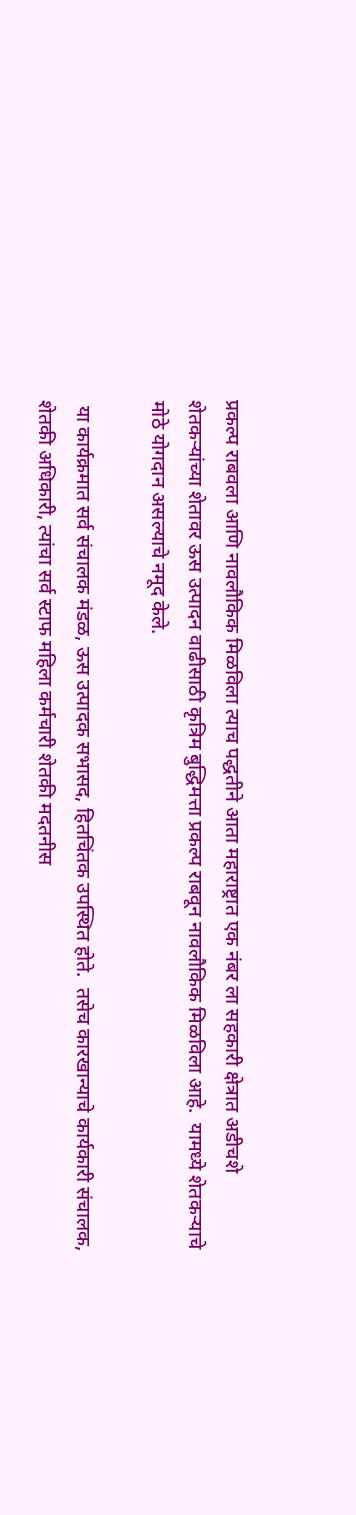प्रकल्प राबवला आणि नावलौकिक मिळविला त्याच पद्धतीने आता महाराष्ट्रात एक नंबर ला सहकारी क्षेत्रात अडीचशे शेतकऱ्यांच्या शेतावर ऊस उत्पादन वाढीसाठी कृत्रिम बुद्धिमत्ता प्रकल्प राबवून नावलौकिक मिळविला आहे.  यामध्ये शेतकऱ्याचे मोठे योगदान असल्याचे नमूद केले.

 या कार्यक्रमात सर्व संचालक मंडळ, ऊस उत्पादक सभासद, हितचिंतक उपस्थित होते.  तसेच कारखान्याचे कार्यकारी संचालक, शेतकी अधिकारी, त्यांचा सर्व स्टाफ महिला कर्मचारी शेतकी मदतनीस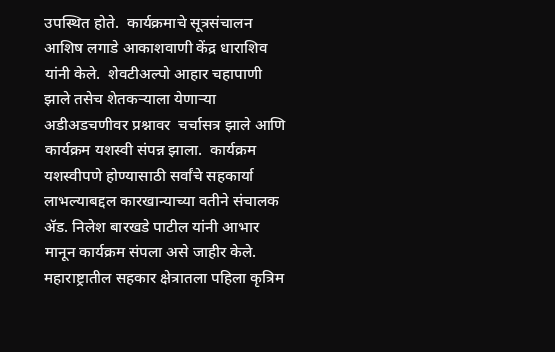उपस्थित होते.  कार्यक्रमाचे सूत्रसंचालन आशिष लगाडे आकाशवाणी केंद्र धाराशिव यांनी केले.  शेवटीअल्पो आहार चहापाणी झाले तसेच शेतकऱ्याला येणाऱ्या अडीअडचणीवर प्रश्नावर  चर्चासत्र झाले आणि कार्यक्रम यशस्वी संपन्न झाला.  कार्यक्रम यशस्वीपणे होण्यासाठी सर्वांचे सहकार्या लाभल्याबद्दल कारखान्याच्या वतीने संचालक ॲड. निलेश बारखडे पाटील यांनी आभार मानून कार्यक्रम संपला असे जाहीर केले. महाराष्ट्रातील सहकार क्षेत्रातला पहिला कृत्रिम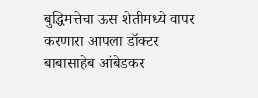बुद्धिमत्तेचा ऊस शेतीमध्ये वापर करणारा आपला डॉक्टर बाबासाहेब आंबेडकर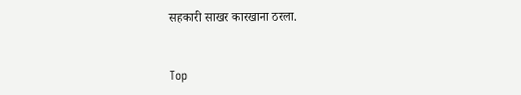सहकारी साखर कारखाना ठरला.


Top